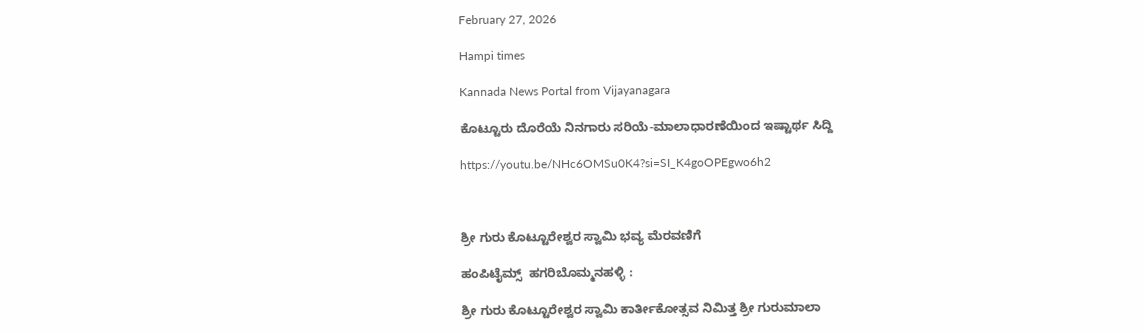February 27, 2026

Hampi times

Kannada News Portal from Vijayanagara

ಕೊಟ್ಟೂರು ದೊರೆಯೆ ನಿನಗಾರು ಸರಿಯೆ-ಮಾಲಾಧಾರಣೆಯಿಂದ ಇಷ್ಟಾರ್ಥ ಸಿದ್ದಿ

https://youtu.be/NHc6OMSu0K4?si=SI_K4goOPEgwo6h2



ಶ್ರೀ ಗುರು ಕೊಟ್ಟೂರೇಶ್ವರ ಸ್ವಾಮಿ ಭವ್ಯ ಮೆರವಣಿಗೆ

ಹಂಪಿಟೈಮ್ಸ್  ಹಗರಿಬೊಮ್ಮನಹಳ್ಳಿ :

ಶ್ರೀ ಗುರು ಕೊಟ್ಟೂರೇಶ್ವರ ಸ್ವಾಮಿ ಕಾರ್ತೀಕೋತ್ಸವ ನಿಮಿತ್ತ ಶ್ರೀ ಗುರುಮಾಲಾ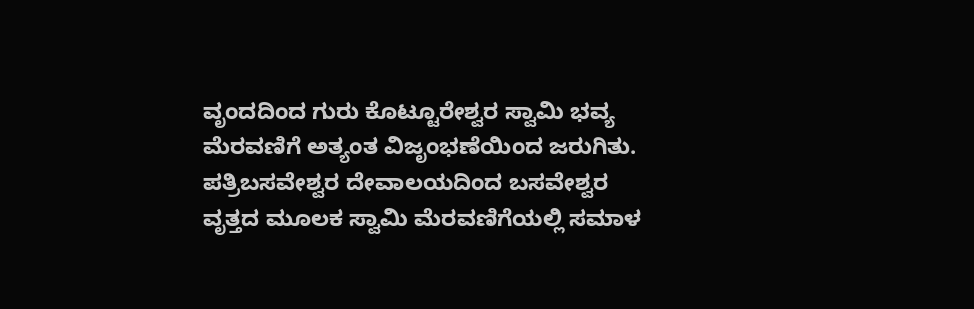ವೃಂದದಿಂದ ಗುರು ಕೊಟ್ಟೂರೇಶ್ವರ ಸ್ವಾಮಿ ಭವ್ಯ ಮೆರವಣಿಗೆ ಅತ್ಯಂತ ವಿಜೃಂಭಣೆಯಿಂದ ಜರುಗಿತು. ಪತ್ರಿಬಸವೇಶ್ವರ ದೇವಾಲಯದಿಂದ ಬಸವೇಶ್ವರ ವೃತ್ತದ ಮೂಲಕ ಸ್ವಾಮಿ ಮೆರವಣಿಗೆಯಲ್ಲಿ ಸಮಾಳ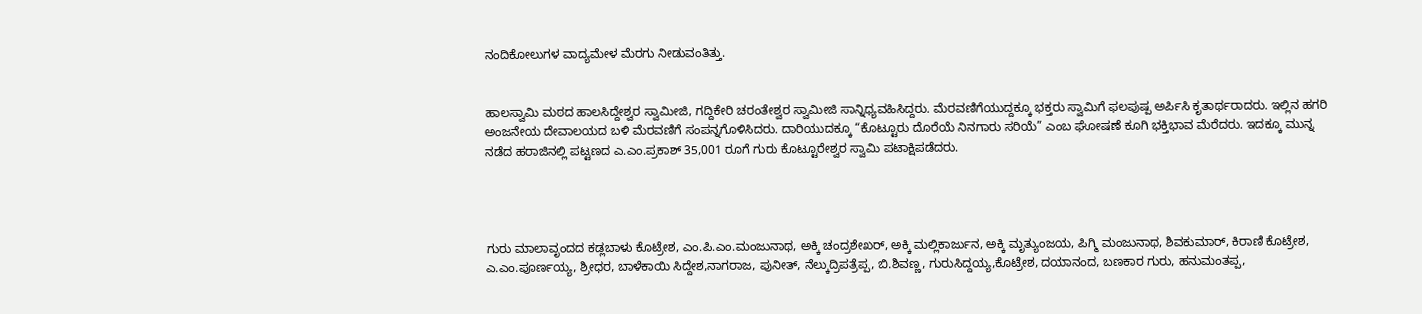ನಂದಿಕೋಲುಗಳ ವಾದ್ಯಮೇಳ ಮೆರಗು ನೀಡುವಂತಿತ್ತು.


ಹಾಲಸ್ವಾಮಿ ಮಠದ ಹಾಲಸಿದ್ದೇಶ್ವರ ಸ್ವಾಮೀಜಿ, ಗದ್ದಿಕೇರಿ ಚರಂತೇಶ್ವರ ಸ್ವಾಮೀಜಿ ಸಾನ್ನಿಧ್ಯವಹಿಸಿದ್ದರು. ಮೆರವಣಿಗೆಯುದ್ದಕ್ಕೂ ಭಕ್ತರು ಸ್ವಾಮಿಗೆ ಫಲಪುಷ್ಪ ಅರ್ಪಿಸಿ ಕೃತಾರ್ಥರಾದರು. ಇಲ್ಲಿನ ಹಗರಿ ಅಂಜನೇಯ ದೇವಾಲಯದ ಬಳಿ ಮೆರವಣಿಗೆ ಸಂಪನ್ನಗೊಳಿಸಿದರು. ದಾರಿಯುದಕ್ಕೂ “ಕೊಟ್ಟೂರು ದೊರೆಯೆ ನಿನಗಾರು ಸರಿಯೆ” ಎಂಬ ಘೋಷಣೆ ಕೂಗಿ ಭಕ್ತಿಭಾವ ಮೆರೆದರು. ಇದಕ್ಕೂ ಮುನ್ನ ನಡೆದ ಹರಾಜಿನಲ್ಲಿ ಪಟ್ಟಣದ ಎ.ಎಂ.ಪ್ರಕಾಶ್ 35,001 ರೂಗೆ ಗುರು ಕೊಟ್ಟೂರೇಶ್ವರ ಸ್ವಾಮಿ ಪಟಾಕ್ಷಿಪಡೆದರು.




ಗುರು ಮಾಲಾವೃಂದದ ಕಡ್ಲಬಾಳು ಕೊಟ್ರೇಶ, ಎಂ.ಪಿ.ಎಂ.ಮಂಜುನಾಥ, ಅಕ್ಕಿ ಚಂದ್ರಶೇಖರ್, ಅಕ್ಕಿ ಮಲ್ಲಿಕಾರ್ಜುನ, ಅಕ್ಕಿ ಮೃತ್ಯುಂಜಯ, ಪಿಗ್ಮಿ ಮಂಜುನಾಥ, ಶಿವಕುಮಾರ್, ಕಿರಾಣಿ ಕೊಟ್ರೇಶ, ಎ.ಎಂ.ಪೂರ್ಣಯ್ಯ, ಶ್ರೀಧರ, ಬಾಳೆಕಾಯಿ ಸಿದ್ದೇಶ,ನಾಗರಾಜ, ಪುನೀತ್, ನೆಲ್ಕುದ್ರಿಪತ್ರೆಪ್ಪ, ಬಿ.ಶಿವಣ್ಣ, ಗುರುಸಿದ್ದಯ್ಯ,ಕೊಟ್ರೇಶ, ದಯಾನಂದ, ಬಣಕಾರ ಗುರು, ಹನುಮಂತಪ್ಪ,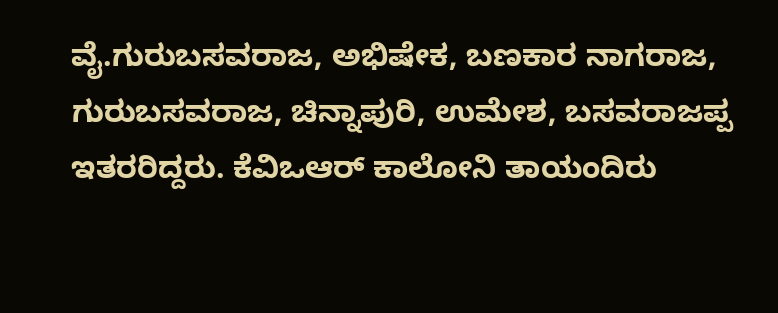ವೈ.ಗುರುಬಸವರಾಜ, ಅಭಿಷೇಕ, ಬಣಕಾರ ನಾಗರಾಜ, ಗುರುಬಸವರಾಜ, ಚಿನ್ನಾಪುರಿ, ಉಮೇಶ, ಬಸವರಾಜಪ್ಪ ಇತರರಿದ್ದರು. ಕೆವಿಒಆರ್ ಕಾಲೋನಿ ತಾಯಂದಿರು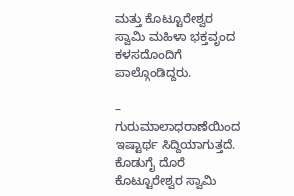ಮತ್ತು ಕೊಟ್ಟೂರೇಶ್ವರ ಸ್ವಾಮಿ ಮಹಿಳಾ ಭಕ್ತವೃಂದ ಕಳಸದೊಂದಿಗೆ ಪಾಲ್ಗೊಂಡಿದ್ದರು.

– ಗುರುಮಾಲಾಧರಾಣೆಯಿಂದ ಇಷ್ಟಾರ್ಥ ಸಿದ್ದಿಯಾಗುತ್ತದೆ. ಕೊಡುಗೈ ದೊರೆ ಕೊಟ್ಟೂರೇಶ್ವರ ಸ್ವಾಮಿ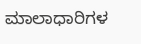ಮಾಲಾಧಾರಿಗಳ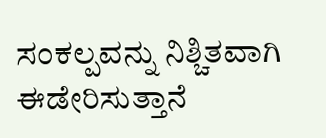ಸಂಕಲ್ಪವನ್ನು ನಿಶ್ಚಿತವಾಗಿ ಈಡೇರಿಸುತ್ತಾನೆ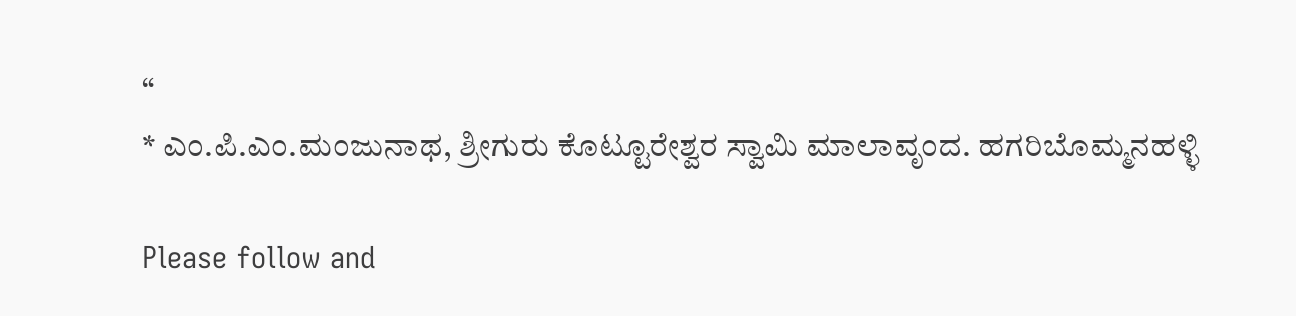“
* ಎಂ.ಪಿ.ಎಂ.ಮಂಜುನಾಥ, ಶ್ರೀಗುರು ಕೊಟ್ಟೂರೇಶ್ವರ ಸ್ವಾಮಿ ಮಾಲಾವೃಂದ. ಹಗರಿಬೊಮ್ಮನಹಳ್ಳಿ

Please follow and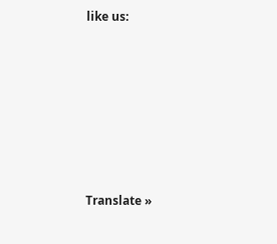like us:













Translate »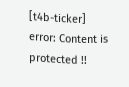[t4b-ticker]
error: Content is protected !!